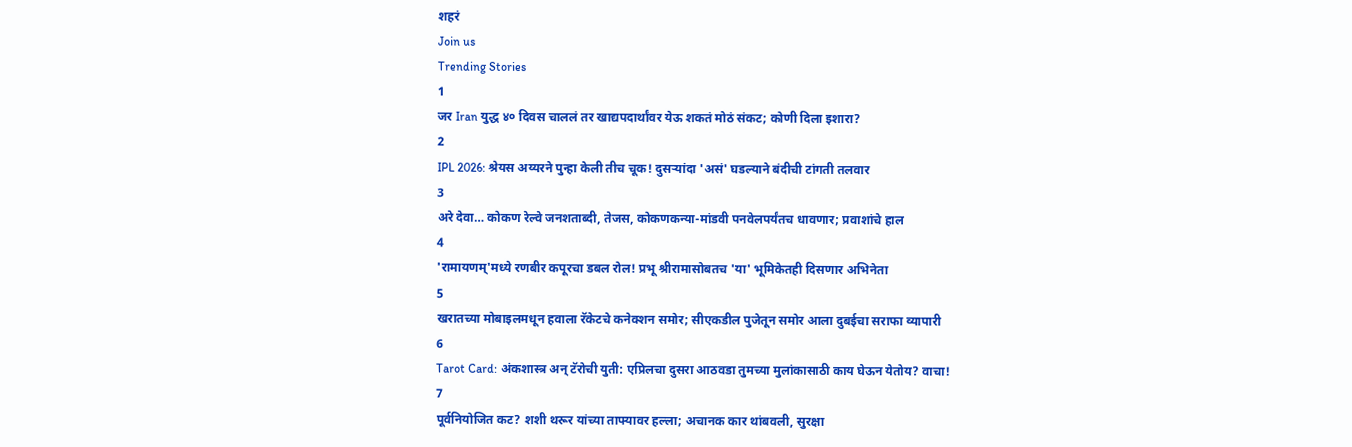शहरं
Join us
Trending Stories
1
जर Iran युद्ध ४० दिवस चाललं तर खाद्यपदार्थांवर येऊ शकतं मोठं संकट; कोणी दिला इशारा?
2
IPL 2026: श्रेयस अय्यरने पुन्हा केली तीच चूक! दुसऱ्यांदा 'असं' घडल्याने बंदीची टांगती तलवार
3
अरे देवा… कोकण रेल्वे जनशताब्दी, तेजस, कोकणकन्या-मांडवी पनवेलपर्यंतच धावणार; प्रवाशांचे हाल
4
'रामायणम्'मध्ये रणबीर कपूरचा डबल रोल! प्रभू श्रीरामासोबतच 'या' भूमिकेतही दिसणार अभिनेता
5
खरातच्या मोबाइलमधून हवाला रॅकेटचे कनेक्शन समोर; सीएकडील पुजेतून समोर आला दुबईचा सराफा व्यापारी
6
Tarot Card: अंकशास्त्र अन् टॅरोची युती: एप्रिलचा दुसरा आठवडा तुमच्या मुलांकासाठी काय घेऊन येतोय? वाचा!
7
पूर्वनियोजित कट? शशी थरूर यांच्या ताफ्यावर हल्ला; अचानक कार थांबवली, सुरक्षा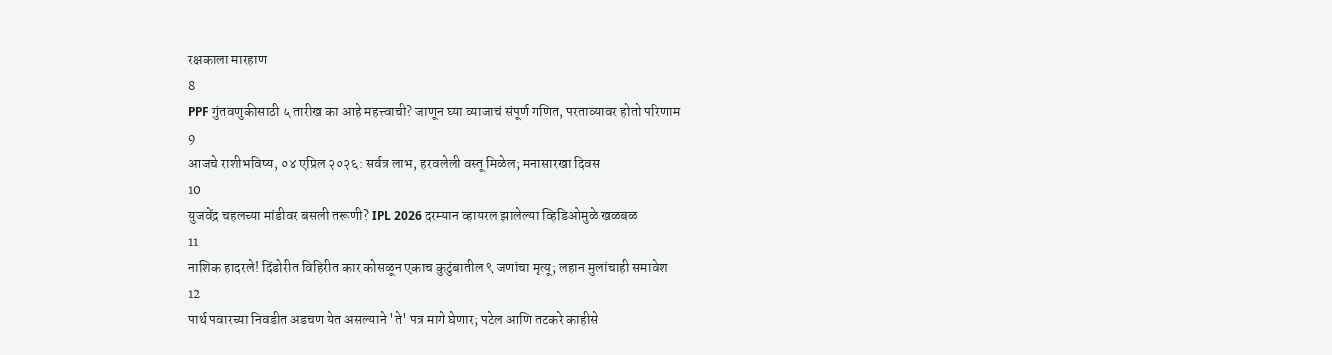रक्षकाला मारहाण
8
PPF गुंतवणुकीसाठी ५ तारीख का आहे महत्त्वाची? जाणून घ्या व्याजाचं संपूर्ण गणित, परताव्यावर होतो परिणाम
9
आजचे राशीभविष्य, ०४ एप्रिल २०२६: सर्वत्र लाभ, हरवलेली वस्तू मिळेल; मनासारखा दिवस
10
युजवेंद्र चहलच्या मांडीवर बसली तरूणी? IPL 2026 दरम्यान व्हायरल झालेल्या व्हिडिओमुळे खळबळ
11
नाशिक हादरले! दिंडोरीत विहिरीत कार कोसळून एकाच कुटुंबातील ९ जणांचा मृत्यू; लहान मुलांचाही समावेश
12
पार्थ पवारच्या निवडीत अडचण येत असल्याने 'ते' पत्र मागे घेणार; पटेल आणि तटकरे काहीसे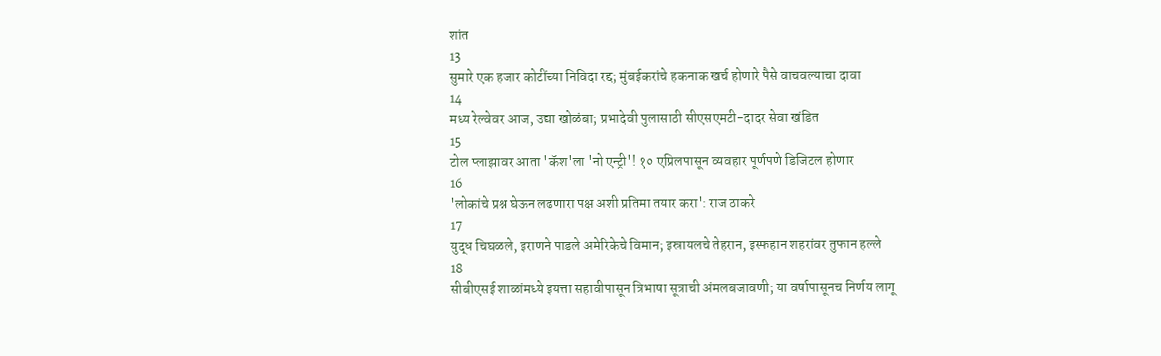शांत
13
सुमारे एक हजार कोटींच्या निविदा रद्द; मुंबईकरांचे हकनाक खर्च होणारे पैसे वाचवल्याचा दावा
14
मध्य रेल्वेवर आज, उद्या खोळंबा; प्रभादेवी पुलासाठी सीएसएमटी-दादर सेवा खंडित
15
टोल प्लाझावर आता 'कॅश'ला 'नो एन्ट्री'! १० एप्रिलपासून व्यवहार पूर्णपणे डिजिटल होणार
16
'लोकांचे प्रश्न घेऊन लढणारा पक्ष अशी प्रतिमा तयार करा': राज ठाकरे
17
युद्ध चिघळले, इराणने पाडले अमेरिकेचे विमान; इस्रायलचे तेहरान, इस्फहान शहरांवर तुफान हल्ले
18
सीबीएसई शाळांमध्ये इयत्ता सहावीपासून त्रिभाषा सूत्राची अंमलबजावणी; या वर्षापासूनच निर्णय लागू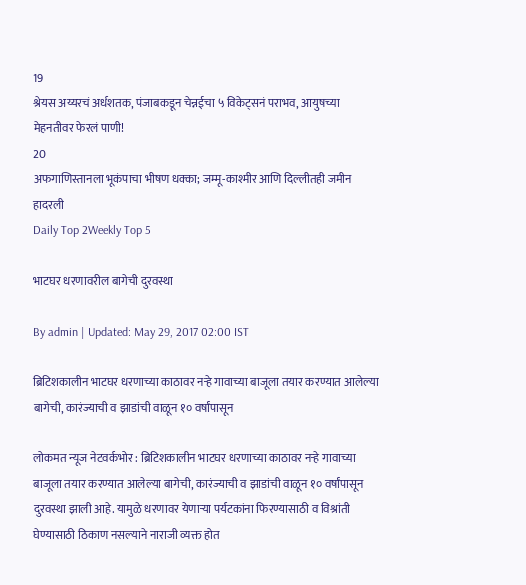19
श्रेयस अय्यरचं अर्धशतक, पंजाबकडून चेन्नईचा ५ विकेट्सनं पराभव, आयुषच्या मेहनतीवर फेरलं पाणी!
20
अफगाणिस्तानला भूकंपाचा भीषण धक्का; जम्मू-काश्मीर आणि दिल्लीतही जमीन हादरली
Daily Top 2Weekly Top 5

भाटघर धरणावरील बागेची दुरवस्था

By admin | Updated: May 29, 2017 02:00 IST

ब्रिटिशकालीन भाटघर धरणाच्या काठावर नऱ्हे गावाच्या बाजूला तयार करण्यात आलेल्या बागेची, कारंज्याची व झाडांची वाळून १० वर्षांपासून

लोकमत न्यूज नेटवर्कभोर : ब्रिटिशकालीन भाटघर धरणाच्या काठावर नऱ्हे गावाच्या बाजूला तयार करण्यात आलेल्या बागेची, कारंज्याची व झाडांची वाळून १० वर्षांपासून दुरवस्था झाली आहे. यामुळे धरणावर येणाऱ्या पर्यटकांना फिरण्यासाठी व विश्रांती घेण्यासाठी ठिकाण नसल्याने नाराजी व्यक्त होत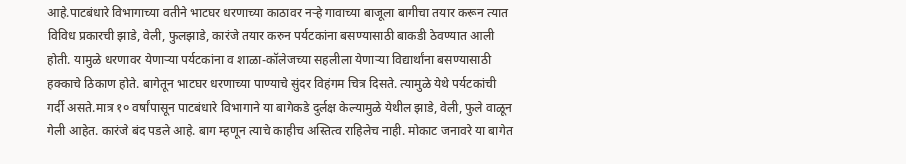आहे.पाटबंधारे विभागाच्या वतीने भाटघर धरणाच्या काठावर नऱ्हे गावाच्या बाजूला बागीचा तयार करून त्यात विविध प्रकारची झाडे, वेली, फुलझाडे, कारंजे तयार करुन पर्यटकांना बसण्यासाठी बाकडी ठेवण्यात आली होती. यामुळे धरणावर येणाऱ्या पर्यटकांना व शाळा-कॉलेजच्या सहलीला येणाऱ्या विद्यार्थांना बसण्यासाठी हक्काचे ठिकाण होते. बागेतून भाटघर धरणाच्या पाण्याचे सुंदर विहंगम चित्र दिसते. त्यामुळे येथे पर्यटकांची गर्दी असते.मात्र १० वर्षांपासून पाटबंधारे विभागाने या बागेकडे दुर्लक्ष केल्यामुळे येथील झाडे, वेली, फुले वाळून गेली आहेत. कारंजे बंद पडले आहे. बाग म्हणून त्याचे काहीच अस्तित्व राहिलेच नाही. मोकाट जनावरे या बागेत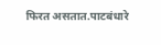फिरत असतात.पाटबंधारे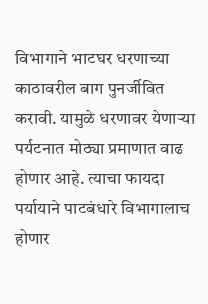विभागाने भाटघर धरणाच्या काठावरील बाग पुनर्जीवित करावी. यामुळे धरणावर येणाऱ्या पर्यटनात मोठ्या प्रमाणात वाढ होणार आहे. त्याचा फायदा पर्यायाने पाटबंधारे विभागालाच होणार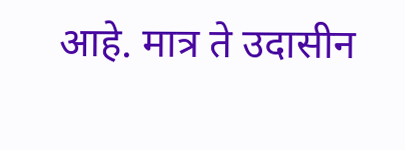आहे. मात्र ते उदासीन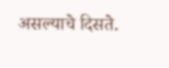असल्याचे दिसते.